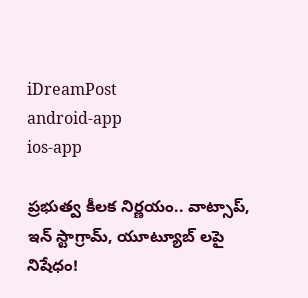iDreamPost
android-app
ios-app

ప్రభుత్వ కీలక నిర్ణయం.. వాట్సాప్, ఇన్ స్టాగ్రామ్, యూట్యూబ్ లపై నిషేధం!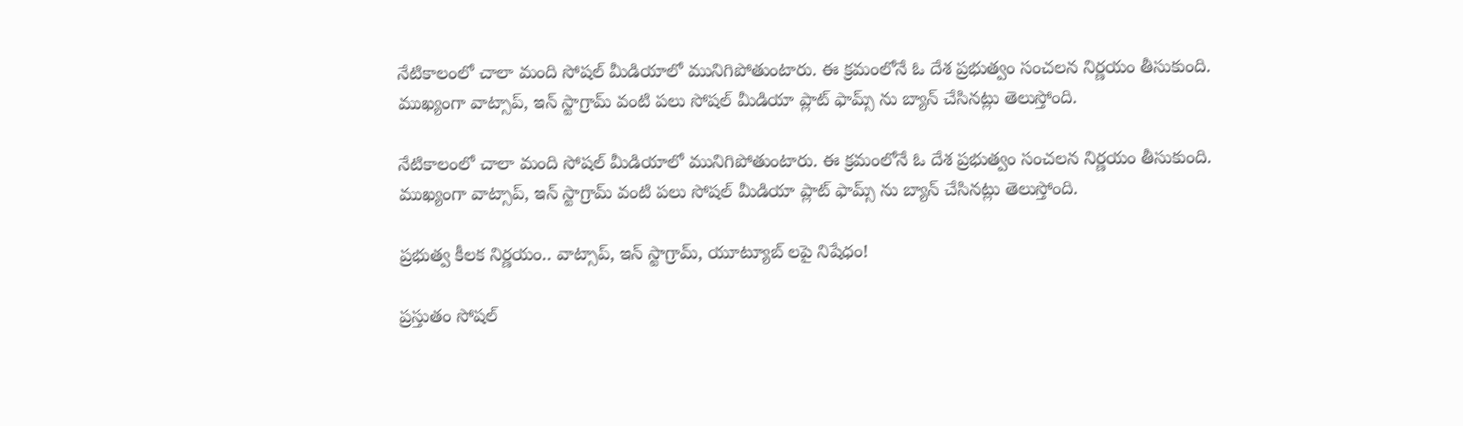నేటికాలంలో చాలా మంది సోషల్ మీడియాలో మునిగిపోతుంటారు. ఈ క్రమంలోనే ఓ దేశ ప్రభుత్వం సంచలన నిర్ణయం తీసుకుంది. ముఖ్యంగా వాట్సాప్, ఇన్ స్టాగ్రామ్ వంటి పలు సోషల్ మీడియా ప్లాట్ ఫామ్స్ ను బ్యాన్ చేసినట్లు తెలుస్తోంది.

నేటికాలంలో చాలా మంది సోషల్ మీడియాలో మునిగిపోతుంటారు. ఈ క్రమంలోనే ఓ దేశ ప్రభుత్వం సంచలన నిర్ణయం తీసుకుంది. ముఖ్యంగా వాట్సాప్, ఇన్ స్టాగ్రామ్ వంటి పలు సోషల్ మీడియా ప్లాట్ ఫామ్స్ ను బ్యాన్ చేసినట్లు తెలుస్తోంది.

ప్రభుత్వ కీలక నిర్ణయం.. వాట్సాప్, ఇన్ స్టాగ్రామ్, యూట్యూబ్ లపై నిషేధం!

ప్రస్తుతం సోషల్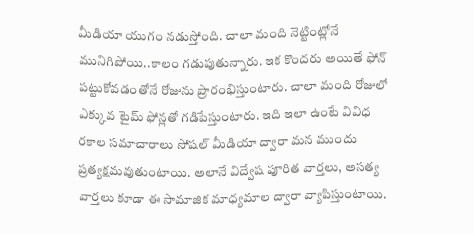మీడియా యుగం నడుస్తోంది. చాలా మంది నెట్టింట్లోనే మునిగిపోయి..కాలం గడుపుతున్నారు. ఇక కొందరు అయితే ఫోన్ పట్టుకోవడంతోనే రోజును ప్రారంభిస్తుంటారు. చాలా మంది రోజులో ఎక్కువ టైమ్ ఫోన్లతో గడిపేస్తుంటారు. ఇది ఇలా ఉంటే వివిధ రకాల సమాచారాలు సోషల్ మీడియా ద్వారా మన ముందు ప్రత్యక్షమవుతుంటాయి. అలానే విద్వేష పూరిత వార్తలు, అసత్య వార్తలు కూడా ఈ సామాజిక మాధ్యమాల ద్వారా వ్యాపిస్తుంటాయి.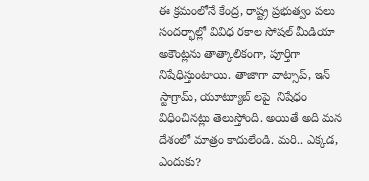ఈ క్రమంలోనే కేంద్ర, రాష్ట్ర ప్రభుత్వం పలు సందర్భాల్లో వివిధ రకాల సోషల్ మీడియా అకౌంట్లను తాత్కాలికంగా, పూర్తిగా నిషేధిస్తుంటాయి. తాజాగా వాట్సాప్, ఇన్ స్టాగ్రామ్, యూట్యూబ్ లపై  నిషేధం విధించినట్లు తెలుస్తోంది. అయితే అది మన దేశంలో మాత్రం కాదులేండి. మరి.. ఎక్కడ, ఎందుకు?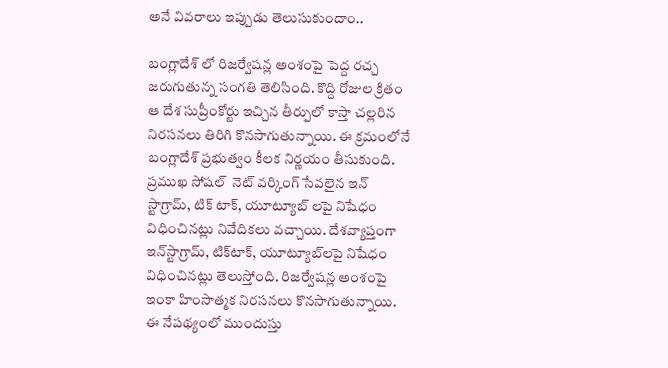అనే వివరాలు ఇప్పుడు తెలుసుకుందాం..

బంగ్లాదేశ్ లో రిజర్వేషన్ల అంశంపై పెద్ద రచ్చ జరుగుతున్న సంగతి తెలిసింది. కొద్ది రోజుల క్రితం ఆ దేశ సుప్రీంకోర్టు ఇచ్చిన తీర్పులో కాస్తా చల్లరిన నిరసనలు తిరిగి కొనసాగుతున్నాయి. ఈ క్రమంలోనే బంగ్లాదేశ్ ప్రభుత్వం కీలక నిర్ణయం తీసుకుంది. ప్రముఖ సోషల్  నెట్ వర్కింగ్ సేవలైన ఇన్ స్టాగ్రామ్, టిక్ టాక్, యూట్యూబ్ లపై నిషేధం విధించినట్లు నివేదికలు వచ్చాయి. దేశవ్యాప్తంగా  ఇన్‌స్టాగ్రామ్, టిక్‌టాక్, యూట్యూబ్‌లపై నిషేధం విధించినట్లు తెలుస్తోంది. రిజర్వేషన్ల అంశంపై ఇంకా హింసాత్మక నిరసనలు కొనసాగుతున్నాయి. ఈ నేపథ్యంలో ముందుస్తు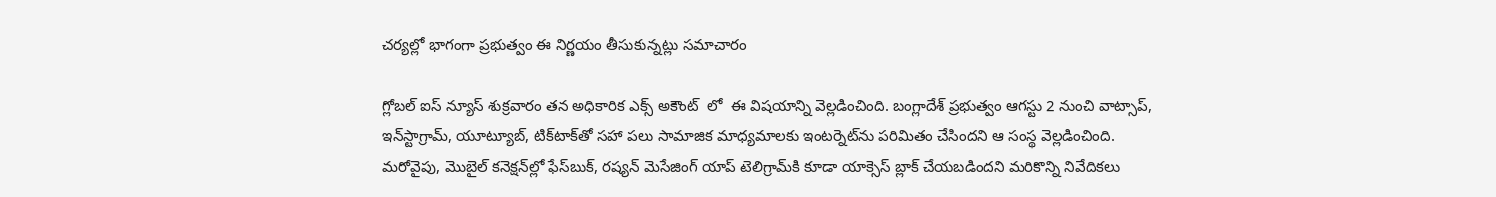చర్యల్లో భాగంగా ప్రభుత్వం ఈ నిర్ణయం తీసుకున్నట్లు సమాచారం

గ్లోబల్ ఐస్ న్యూస్ శుక్రవారం తన అధికారిక ఎక్స్ అకౌంట్  లో  ఈ విషయాన్ని వెల్లడించింది. బంగ్లాదేశ్ ప్రభుత్వం ఆగస్టు 2 నుంచి వాట్సాప్, ఇన్‌స్టాగ్రామ్, యూట్యూబ్, టిక్‌టాక్‌తో సహా పలు సామాజిక మాధ్యమాలకు ఇంటర్నెట్‌ను పరిమితం చేసిందని ఆ సంస్థ వెల్లడించింది. మరోవైపు, మొబైల్ కనెక్షన్‌ల్లో ఫేస్‌బుక్, రష్యన్ మెసేజింగ్ యాప్ టెలిగ్రామ్‌కి కూడా యాక్సెస్ బ్లాక్ చేయబడిందని మరికొన్ని నివేదికలు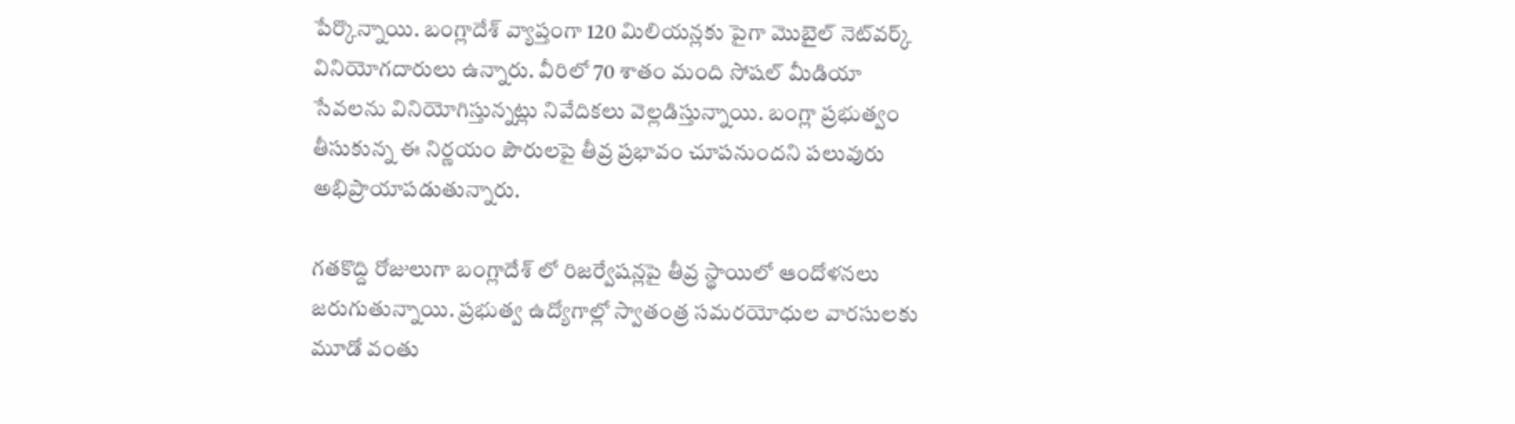పేర్కొన్నాయి. బంగ్లాదేశ్‌ వ్యాప్తంగా 120 మిలియన్లకు పైగా మొబైల్ నెట్‌వర్క్ వినియోగదారులు ఉన్నారు. వీరిలో 70 శాతం మంది సోషల్ మీడియా సేవలను వినియోగిస్తున్నట్లు నివేదికలు వెల్లడిస్తున్నాయి. బంగ్లా ప్రభుత్వం తీసుకున్న ఈ నిర్ణయం పౌరులపై తీవ్ర ప్రభావం చూపనుందని పలువురు అభిప్రాయాపడుతున్నారు.

గతకొద్ది రోజులుగా బంగ్లాదేశ్ లో రిజర్వేషన్లపై తీవ్ర స్థాయిలో ఆందోళనలు జరుగుతున్నాయి. ప్రభుత్వ ఉద్యోగాల్లో స్వాతంత్ర సమరయోధుల వారసులకు మూడో వంతు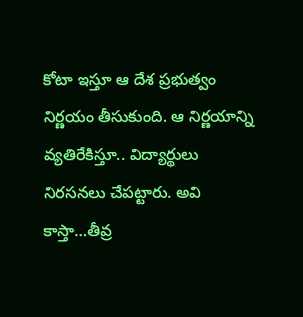కోటా ఇస్తూ ఆ దేశ ప్రభుత్వం నిర్ణయం తీసుకుంది. ఆ నిర్ణయాన్ని వ్యతిరేకిస్తూ.. విద్యార్థులు నిరసనలు చేపట్టారు. అవి కాస్తా…తీవ్ర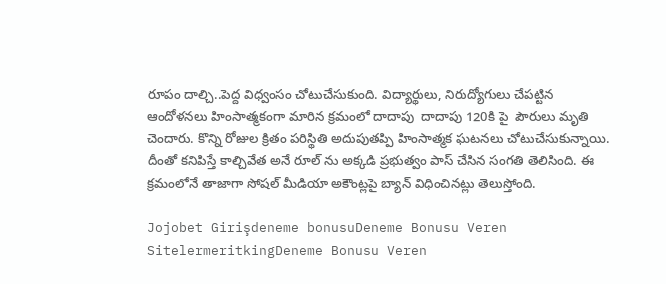రూపం దాల్చి..పెద్ద విధ్వంసం చోటుచేసుకుంది. విద్యార్థులు, నిరుద్యోగులు చేపట్టిన ఆందోళనలు హింసాత్మకంగా మారిన క్రమంలో దాదాపు  దాదాపు 120కి పై  పౌరులు మృతి చెందారు. కొన్ని రోజుల క్రితం పరిస్థితి అదుపుతప్పి హింసాత్మక ఘటనలు చోటుచేసుకున్నాయి. దీంతో కనిపిస్తే కాల్చివేత అనే రూల్ ను అక్కడి ప్రభుత్వం పాస్ చేసిన సంగతి తెలిసింది. ఈ క్రమంలోనే తాజాగా సోషల్ మీడియా అకౌంట్లపై బ్యాన్ విధించినట్లు తెలుస్తోంది.

Jojobet Girişdeneme bonusuDeneme Bonusu Veren SitelermeritkingDeneme Bonusu Veren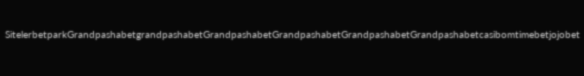SitelerbetparkGrandpashabetgrandpashabetGrandpashabetGrandpashabetGrandpashabetGrandpashabetcasibomtimebetjojobet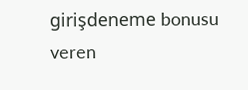girişdeneme bonusu veren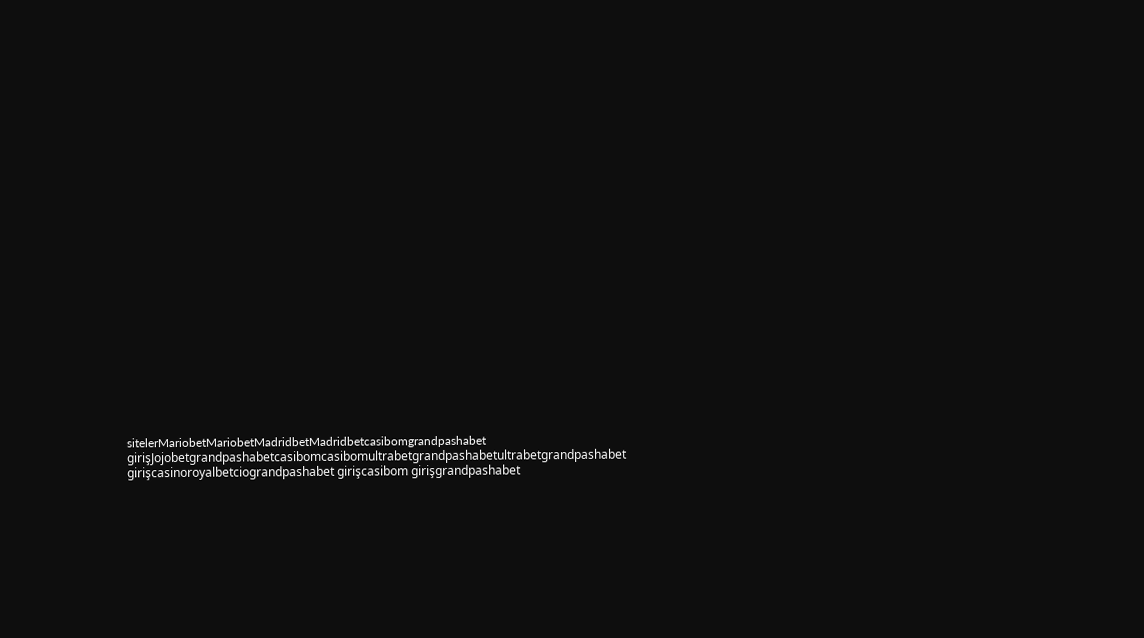sitelerMariobetMariobetMadridbetMadridbetcasibomgrandpashabet girişJojobetgrandpashabetcasibomcasibomultrabetgrandpashabetultrabetgrandpashabet girişcasinoroyalbetciograndpashabet girişcasibom girişgrandpashabet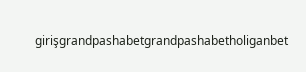girişgrandpashabetgrandpashabetholiganbet